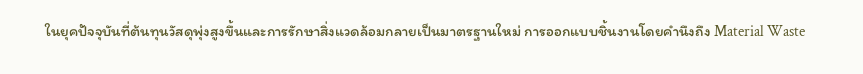ในยุคปัจจุบันที่ต้นทุนวัสดุพุ่งสูงขึ้นและการรักษาสิ่งแวดล้อมกลายเป็นมาตรฐานใหม่ การออกแบบชิ้นงานโดยคำนึงถึง Material Waste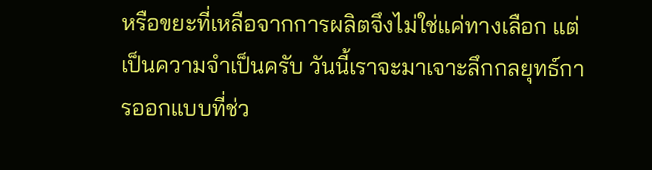หรือขยะที่เหลือจากการผลิตจึงไม่ใช่แค่ทางเลือก แต่เป็นความจำเป็นครับ วันนี้เราจะมาเจาะลึกกลยุทธ์การออกแบบที่ช่ว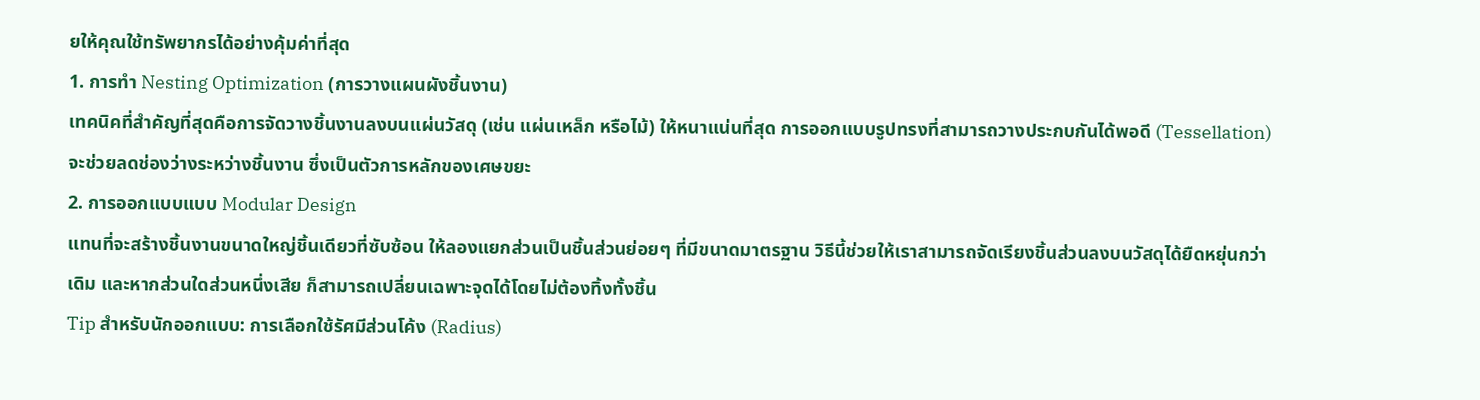ยให้คุณใช้ทรัพยากรได้อย่างคุ้มค่าที่สุด
1. การทำ Nesting Optimization (การวางแผนผังชิ้นงาน)
เทคนิคที่สำคัญที่สุดคือการจัดวางชิ้นงานลงบนแผ่นวัสดุ (เช่น แผ่นเหล็ก หรือไม้) ให้หนาแน่นที่สุด การออกแบบรูปทรงที่สามารถวางประกบกันได้พอดี (Tessellation) จะช่วยลดช่องว่างระหว่างชิ้นงาน ซึ่งเป็นตัวการหลักของเศษขยะ
2. การออกแบบแบบ Modular Design
แทนที่จะสร้างชิ้นงานขนาดใหญ่ชิ้นเดียวที่ซับซ้อน ให้ลองแยกส่วนเป็นชิ้นส่วนย่อยๆ ที่มีขนาดมาตรฐาน วิธีนี้ช่วยให้เราสามารถจัดเรียงชิ้นส่วนลงบนวัสดุได้ยืดหยุ่นกว่าเดิม และหากส่วนใดส่วนหนึ่งเสีย ก็สามารถเปลี่ยนเฉพาะจุดได้โดยไม่ต้องทิ้งทั้งชิ้น
Tip สำหรับนักออกแบบ: การเลือกใช้รัศมีส่วนโค้ง (Radius)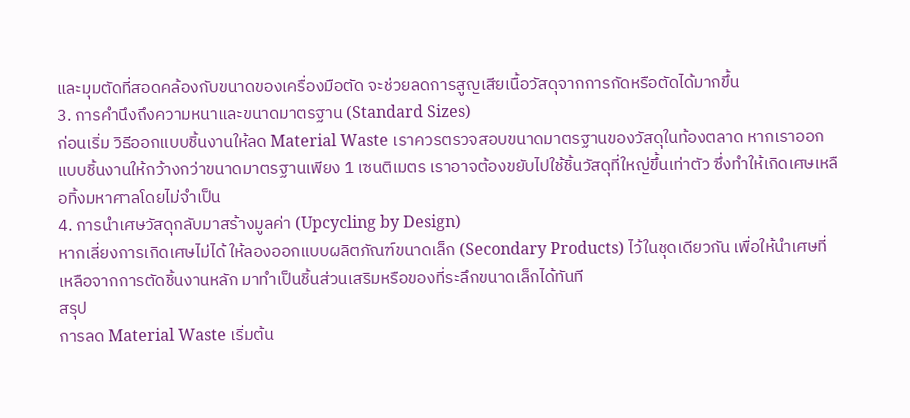และมุมตัดที่สอดคล้องกับขนาดของเครื่องมือตัด จะช่วยลดการสูญเสียเนื้อวัสดุจากการกัดหรือตัดได้มากขึ้น
3. การคำนึงถึงความหนาและขนาดมาตรฐาน (Standard Sizes)
ก่อนเริ่ม วิธีออกแบบชิ้นงานให้ลด Material Waste เราควรตรวจสอบขนาดมาตรฐานของวัสดุในท้องตลาด หากเราออกแบบชิ้นงานให้กว้างกว่าขนาดมาตรฐานเพียง 1 เซนติเมตร เราอาจต้องขยับไปใช้ชิ้นวัสดุที่ใหญ่ขึ้นเท่าตัว ซึ่งทำให้เกิดเศษเหลือทิ้งมหาศาลโดยไม่จำเป็น
4. การนำเศษวัสดุกลับมาสร้างมูลค่า (Upcycling by Design)
หากเลี่ยงการเกิดเศษไม่ได้ ให้ลองออกแบบผลิตภัณฑ์ขนาดเล็ก (Secondary Products) ไว้ในชุดเดียวกัน เพื่อให้นำเศษที่เหลือจากการตัดชิ้นงานหลัก มาทำเป็นชิ้นส่วนเสริมหรือของที่ระลึกขนาดเล็กได้ทันที
สรุป
การลด Material Waste เริ่มต้น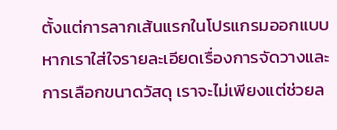ตั้งแต่การลากเส้นแรกในโปรแกรมออกแบบ หากเราใส่ใจรายละเอียดเรื่องการจัดวางและการเลือกขนาดวัสดุ เราจะไม่เพียงแต่ช่วยล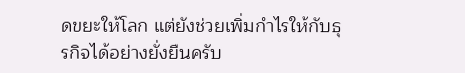ดขยะให้โลก แต่ยังช่วยเพิ่มกำไรให้กับธุรกิจได้อย่างยั่งยืนครับ